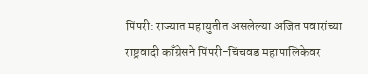पिंपरी: राज्यात महायुतीत असलेल्या अजित पवारांच्या राष्ट्रवादी काँग्रेसने पिंपरी-चिंचवड महापालिकेवर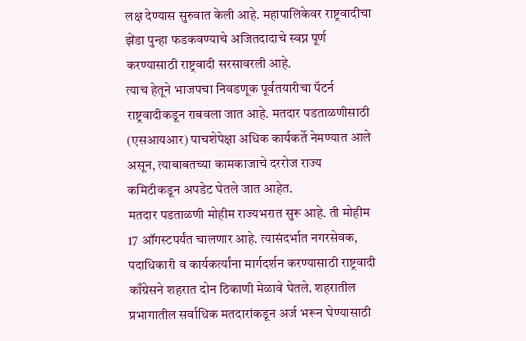लक्ष देण्यास सुरुवात केली आहे. महापालिकेवर राष्ट्रवादीचा झेंडा पुन्हा फडकवण्याचे अजितदादाचे स्वप्न पूर्ण करण्यासाठी राष्ट्रवादी सरसावरली आहे.
त्याच हेतूने भाजपचा निवडणूक पूर्वतयारीचा पॅटर्न राष्ट्रवादीकडून राबवला जात आहे. मतदार पडताळणीसाठी (एसआयआर) पाचशेपेक्षा अधिक कार्यकर्ते नेमण्यात आले असून, त्याबाबतच्या कामकाजाचे दररोज राज्य कमिटीकडून अपडेट घेतले जात आहेत.
मतदार पडताळणी मोहीम राज्यभरात सुरू आहे. ती मोहीम 17 ऑगस्टपर्यंत चालणार आहे. त्यासंदर्भात नगरसेवक, पदाधिकारी व कार्यकर्त्यांना मार्गदर्शन करण्यासाठी राष्ट्रवादी काँग्रेसने शहरात दोन ठिकाणी मेळावे घेतले. शहरातील प्रभागातील सर्वाधिक मतदारांकडून अर्ज भरून घेण्यासाठी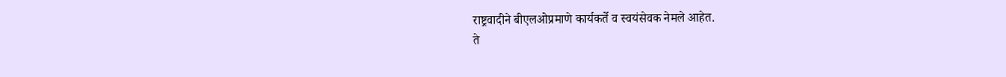राष्ट्रवादीने बीएलओप्रमाणे कार्यकर्ते व स्वयंसेवक नेमले आहेत.
ते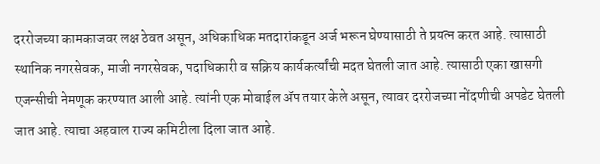दररोजच्या कामकाजवर लक्ष ठेवत असून, अधिकाधिक मतदारांकडून अर्ज भरून घेण्यासाठी ते प्रयत्न करत आहे. त्यासाठी स्थानिक नगरसेवक, माजी नगरसेवक, पदाधिकारी व सक्रिय कार्यकर्त्यांची मदत घेतली जात आहे. त्यासाठी एका खासगी एजन्सीची नेमणूक करण्यात आली आहे. त्यांनी एक मोबाईल ॲप तयार केले असून, त्यावर दररोजच्या नोंदणीची अपडेट घेतली जात आहे. त्याचा अहवाल राज्य कमिटीला दिला जात आहे.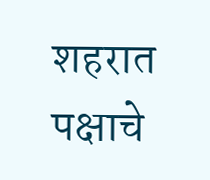शहरात पक्षाचे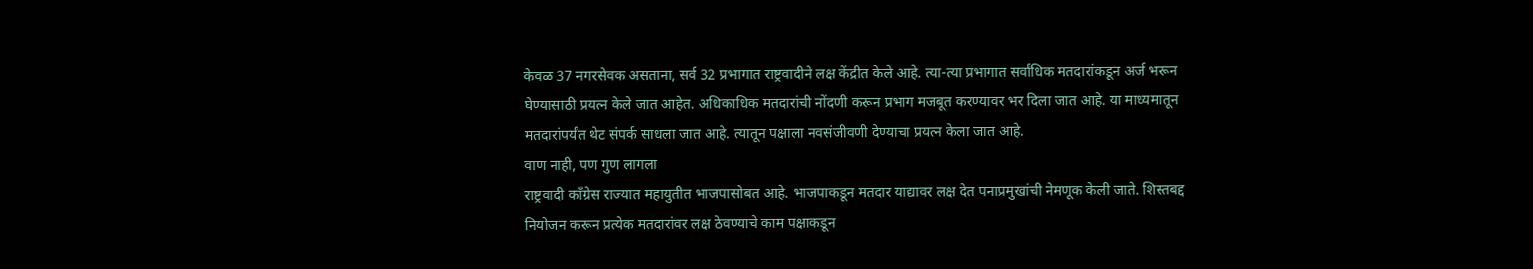केवळ 37 नगरसेवक असताना, सर्व 32 प्रभागात राष्ट्रवादीने लक्ष केंद्रीत केले आहे. त्या-त्या प्रभागात सर्वांधिक मतदारांकडून अर्ज भरून घेण्यासाठी प्रयत्न केले जात आहेत. अधिकाधिक मतदारांची नोंदणी करून प्रभाग मजबूत करण्यावर भर दिला जात आहे. या माध्यमातून मतदारांपर्यंत थेट संपर्क साधला जात आहे. त्यातून पक्षाला नवसंजीवणी देण्याचा प्रयत्न केला जात आहे.
वाण नाही, पण गुण लागला
राष्ट्रवादी काँग्रेस राज्यात महायुतीत भाजपासोबत आहे. भाजपाकडून मतदार याद्यावर लक्ष देत पनाप्रमुखांची नेमणूक केली जाते. शिस्तबद्द नियोजन करून प्रत्येक मतदारांवर लक्ष ठेवण्याचे काम पक्षाकडून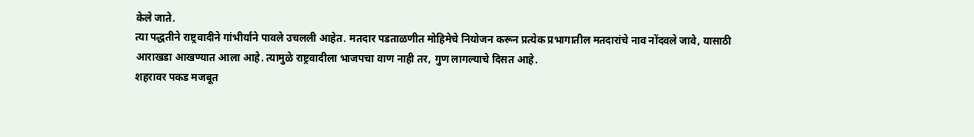केले जाते.
त्या पद्धतीने राष्ट्रवादीने गांभीर्याने पावले उचलली आहेत. मतदार पडताळणीत मोहिमेचे नियोजन करून प्रत्येक प्रभागातील मतदारांचे नाव नोंदवले जावे, यासाठी आराखडा आखण्यात आला आहे. त्यामुळे राष्ट्रवादीला भाजपचा वाण नाही तर, गुण लागल्याचे दिसत आहे.
शहरावर पकड मजबूत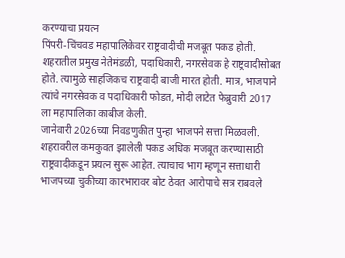करण्याचा प्रयत्न
पिंपरी-चिंचवड महापालिकेवर राष्ट्रवादीची मजबूत पकड होती. शहरातील प्रमुख नेतेमंडळी, पदाधिकारी, नगरसेवक हे राष्ट्रवादीसोबत होते. त्यामुळे साहजिकच राष्ट्रवादी बाजी मारत होती. मात्र, भाजपाने त्यांचे नगरसेवक व पदाधिकारी फोडत, मोदी लाटेत फेब्रुवारी 2017 ला महापालिका काबीज केली.
जानेवारी 2026च्या निवडणुकीत पुन्हा भाजपने सत्ता मिळवली. शहरावरील कमकुवत झालेली पकड अधिक मजबूत करण्यासाठी राष्ट्रवादीकडून प्रयत्न सुरू आहेत. त्याचाच भाग म्हणून सत्ताधारी भाजपच्या चुकीच्या कारभारावर बोट ठेवत आरोपाचे सत्र राबवले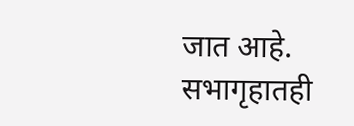जात आहे. सभागृहातही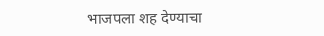भाजपला शह देण्याचा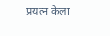प्रयत्न केला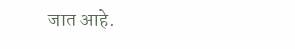जात आहे.